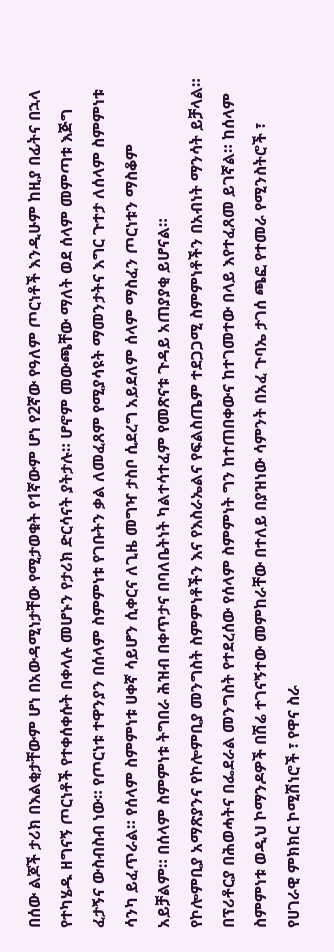በሰው ልጆች ታሪክ በእልቂታቸውም ሆነ በአውዳሚነታቸው የሚታወቁት የ1ኛውም ሆነ የ2ኛው የዓለም ጦርነቶች እንዲሁም ከዚያ በፊትና በኋላ የተካሄዱ ዘግናኝ ጦርነቶች የተቀሰቀሱት በቀላሉ መሆኑን የታሪክ ድርሳናት ያትታሉ። ሆኖም መውጫቸው ማለት ወደ ሰላም መምጣቱ እጅግ ፈታኝና ውስብስብ ነው። የጦርነቱ ተዋንያን በሰላም ስምምነቱ የገቡትን ቃል ለመፈጸም የሚያሳዩት ማመንታትና እግር ጉተታ ለሰላም ስምምነቱ ሳንካ ይፈጥራል። የሰላም ስምምነቱ ሀቀኛ ሳይሆን ሲቀርና ለጊዜ መግዣ ታስቦ ሲደረግ አይደለም ሰላም ማስፈን ጦርነቱን ማስቆም አይቻልም። በሰላም ስምምነቱ ትግበራ ሕዝብ በቀጥታና በባለቤትነት ካልተሳተፈም የመጽናቱ ጉዳይ አጠያያቂ ይሆናል።
የኮሎምቢያ አማጽያንና የኮሎምቢያ መንግስት ስምምነቶችን እና የእስራኤልና የፍልስጤም ተደጋጋሚ ስምምነቶችን በአብነት ማንሳት ይቻላል። በፕሪቶርያ በሕወሓትና በፌደራል መንግስት የተደረሰው የሰላም ስምምነት ግን ከተጠበቀውና ከተገመተው በላይ እየተፈጸመ ይገኛል። ከሰላም ስምምነቱ ወዲህ ኮማንዶዎች በሽሬ ተገናኝተው መምከራቸው በተለይ በያዝነው ሳምንት በአፈ ጉባኤ ታገሰ ጫፎ የተመራ የሚንስትሮች ፣ የሀገራዊ ምክክር ኮሚሽነሮች ፣ የዋና ስራ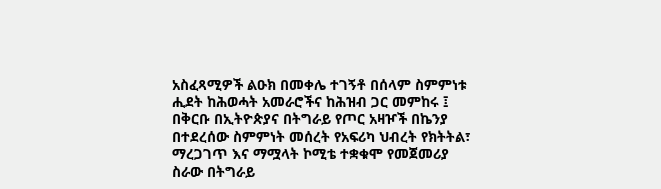አስፈጻሚዎች ልዑክ በመቀሌ ተገኝቶ በሰላም ስምምነቱ ሒደት ከሕወሓት አመራሮችና ከሕዝብ ጋር መምከሩ ፤ በቅርቡ በኢትዮጵያና በትግራይ የጦር አዛዦች በኬንያ በተደረሰው ስምምነት መሰረት የአፍሪካ ህብረት የክትትል፣ ማረጋገጥ እና ማሟላት ኮሚቴ ተቋቁሞ የመጀመሪያ ስራው በትግራይ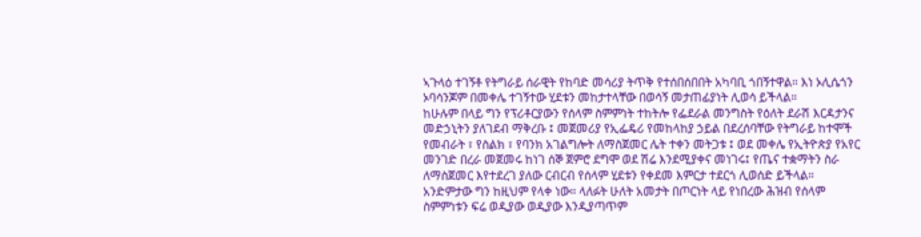ኣጉላዕ ተገኝቶ የትግራይ ሰራዊት የከባድ መሳሪያ ትጥቅ የተሰበሰበበት አካባቢ ጎበኝተዋል። እነ ኦሊሴጎን ኦባሳንጆም በመቀሌ ተገኝተው ሂደቱን መከታተላቸው በወሳኝ መታጠፊያነት ሊወሳ ይችላል።
ከሁሉም በላይ ግን የፕሪቶርያውን የሰላም ስምምነት ተከትሎ የፌደራል መንግስት የዕለት ደራሽ እርዳታንና መድኃኒትን ያለገደብ ማቅረቡ ፤ መጀመሪያ የኢፌዴሪ የመከላከያ ኃይል በደረሰባቸው የትግራይ ከተሞች የመብራት ፣ የስልክ ፣ የባንክ አገልግሎት ለማስጀመር ሌት ተቀን መትጋቱ ፤ ወደ መቀሌ የኢትዮጵያ የአየር መንገድ በረራ መጀመሩ ከነገ ሰኞ ጀምሮ ደግሞ ወደ ሽሬ እንደሚያቀና መነገሩ፤ የጤና ተቋማትን ስራ ለማስጀመር እየተደረገ ያለው ርብርብ የሰላም ሂደቱን የቀደመ እምርታ ተደርጎ ሊወሰድ ይችላል። አንድምታው ግን ከዚህም የላቀ ነው። ላለፉት ሁለት አመታት በጦርነት ላይ የነበረው ሕዝብ የሰላም ስምምነቱን ፍሬ ወዲያው ወዲያው እንዲያጣጥም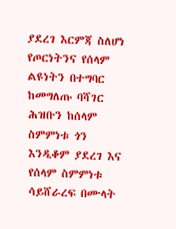ያደረገ እርምጃ ስለሆነ የጦርነትንና የሰላም ልዩነትን በተግባር ከመግለጡ ባሻገር ሕዝቡን ከሰላም ስምምነቱ ጎን እንዲቆም ያደረገ እና የሰላም ስምምነቱ ሳይሸራረፍ በሙላት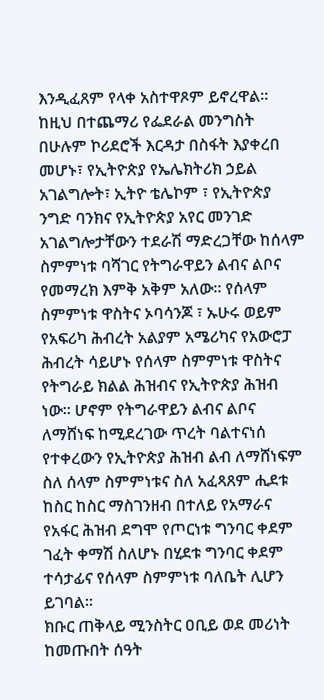እንዲፈጸም የላቀ አስተዋጾም ይኖረዋል።
ከዚህ በተጨማሪ የፌደራል መንግስት በሁሉም ኮሪደሮች እርዳታ በስፋት እያቀረበ መሆኑ፣ የኢትዮጵያ የኤሌክትሪክ ኃይል አገልግሎት፣ ኢትዮ ቴሌኮም ፣ የኢትዮጵያ ንግድ ባንክና የኢትዮጵያ አየር መንገድ አገልግሎታቸውን ተደራሽ ማድረጋቸው ከሰላም ስምምነቱ ባሻገር የትግራዋይን ልብና ልቦና የመማረክ እምቅ አቅም አለው። የሰላም ስምምነቱ ዋስትና ኦባሳንጆ ፣ ኡሁሩ ወይም የአፍሪካ ሕብረት አልያም አሜሪካና የአውሮፓ ሕብረት ሳይሆኑ የሰላም ስምምነቱ ዋስትና የትግራይ ክልል ሕዝብና የኢትዮጵያ ሕዝብ ነው። ሆኖም የትግራዋይን ልብና ልቦና ለማሸነፍ ከሚደረገው ጥረት ባልተናነሰ የተቀረውን የኢትዮጵያ ሕዝብ ልብ ለማሸነፍም ስለ ሰላም ስምምነቱና ስለ አፈጻጸም ሒደቱ ከስር ከስር ማስገንዘብ በተለይ የአማራና የአፋር ሕዝብ ደግሞ የጦርነቱ ግንባር ቀደም ገፈት ቀማሽ ስለሆኑ በሂደቱ ግንባር ቀደም ተሳታፊና የሰላም ስምምነቱ ባለቤት ሊሆን ይገባል።
ክቡር ጠቅላይ ሚንስትር ዐቢይ ወደ መሪነት ከመጡበት ሰዓት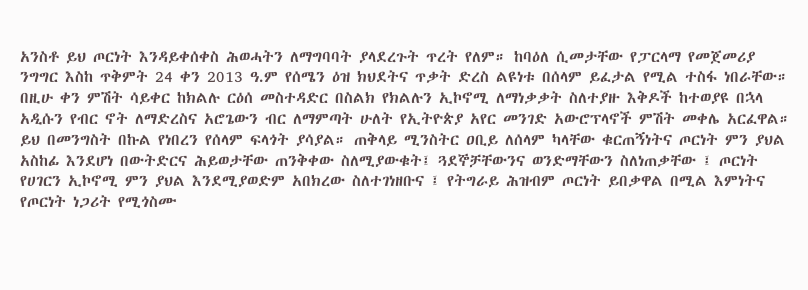አንስቶ ይህ ጦርነት እንዳይቀሰቀስ ሕወሓትን ለማግባባት ያላደረጉት ጥረት የለም። ከባዕለ ሲመታቸው የፓርላማ የመጀመሪያ ንግግር እስከ ጥቅምት 24 ቀን 2013 ዓ.ም የሰሜን ዕዝ ክህደትና ጥቃት ድረስ ልዩነቱ በሰላም ይፈታል የሚል ተስፋ ነበራቸው። በዚሁ ቀን ምሽት ሳይቀር ከክልሉ ርዕሰ መስተዳድር በስልክ የክልሉን ኢኮኖሚ ለማነቃቃት ስለተያዙ እቅዶች ከተወያዩ በኋላ አዲሱን የብር ኖት ለማድረስና አሮጌውን ብር ለማምጣት ሁለት የኢትዮጵያ አየር መንገድ አውሮፕላኖች ምሽት መቀሌ አርፈዋል።
ይህ በመንግስት በኩል የነበረን የሰላም ፍላጎት ያሳያል። ጠቅላይ ሚንስትር ዐቢይ ለሰላም ካላቸው ቁርጠኝነትና ጦርነት ምን ያህል አስከፊ እንደሆነ በውትድርና ሕይወታቸው ጠንቅቀው ስለሚያውቁት፤ ጓደኞቻቸውንና ወንድማቸውን ስለነጠቃቸው ፤ ጦርነት የሀገርን ኢኮኖሚ ምን ያህል እንደሚያወድም አበክረው ስለተገነዘቡና ፤ የትግራይ ሕዝብም ጦርነት ይበቃዋል በሚል እምነትና የጦርነት ነጋሪት የሚጎስሙ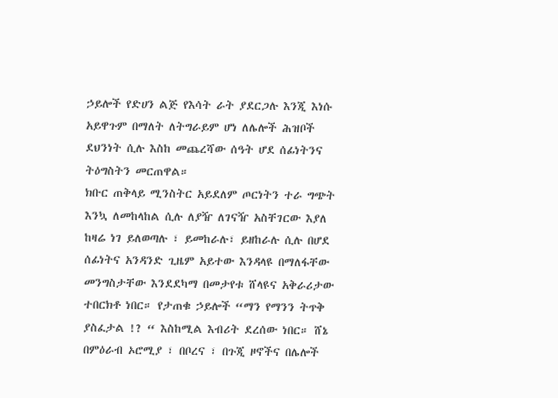ኃይሎች የድሀን ልጅ የእሳት ራት ያደርጋሉ እንጂ እነሱ አይዋጉም በማለት ለትግራይም ሆነ ለሌሎች ሕዝቦች ደህንነት ሲሉ እስከ መጨረሻው ሰዓት ሆደ ሰፊነትንና ትዕግስትን መርጠዋል።
ክቡር ጠቅላይ ሚንስትር አይደለም ጦርነትን ተራ ግጭት እንኳ ለመከላከል ሲሉ ለያዥ ለገናዥ አስቸገርው እያለ ከዛሬ ነገ ይለወጣሉ ፣ ይመከራሉ፣ ይዘከራሉ ሲሉ በሆደ ሰፊነትና አንዳንድ ጊዜም አይተው እንዳላዩ በማለፋቸው መንግስታቸው እንደደካማ በመታየቱ ሸላዩና አቅራሪታው ተበርክቶ ነበር። የታጠቁ ኃይሎች “ማን የማንን ትጥቅ ያስፈታል !? “ እስከሚል እብሪት ደረሰው ነበር። ሸኔ በምዕራብ ኦሮሚያ ፣ በቦረና ፣ በጉጂ ዞኖችና በሌሎች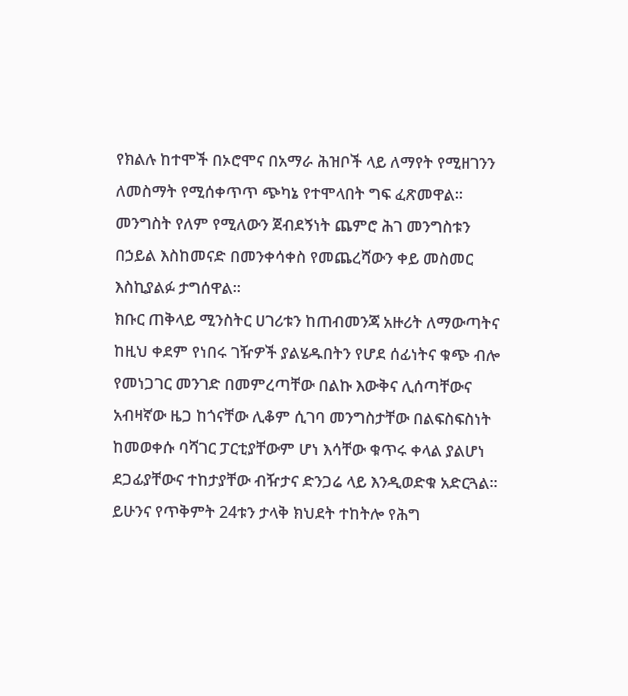የክልሉ ከተሞች በኦሮሞና በአማራ ሕዝቦች ላይ ለማየት የሚዘገንን ለመስማት የሚሰቀጥጥ ጭካኔ የተሞላበት ግፍ ፈጽመዋል። መንግስት የለም የሚለውን ጀብደኝነት ጨምሮ ሕገ መንግስቱን በኃይል እስከመናድ በመንቀሳቀስ የመጨረሻውን ቀይ መስመር እስኪያልፉ ታግሰዋል።
ክቡር ጠቅላይ ሚንስትር ሀገሪቱን ከጠብመንጃ አዙሪት ለማውጣትና ከዚህ ቀደም የነበሩ ገዥዎች ያልሄዱበትን የሆደ ሰፊነትና ቁጭ ብሎ የመነጋገር መንገድ በመምረጣቸው በልኩ እውቅና ሊሰጣቸውና አብዛኛው ዜጋ ከጎናቸው ሊቆም ሲገባ መንግስታቸው በልፍስፍስነት ከመወቀሱ ባሻገር ፓርቲያቸውም ሆነ እሳቸው ቁጥሩ ቀላል ያልሆነ ደጋፊያቸውና ተከታያቸው ብዥታና ድንጋሬ ላይ እንዲወድቁ አድርጓል። ይሁንና የጥቅምት 24ቱን ታላቅ ክህደት ተከትሎ የሕግ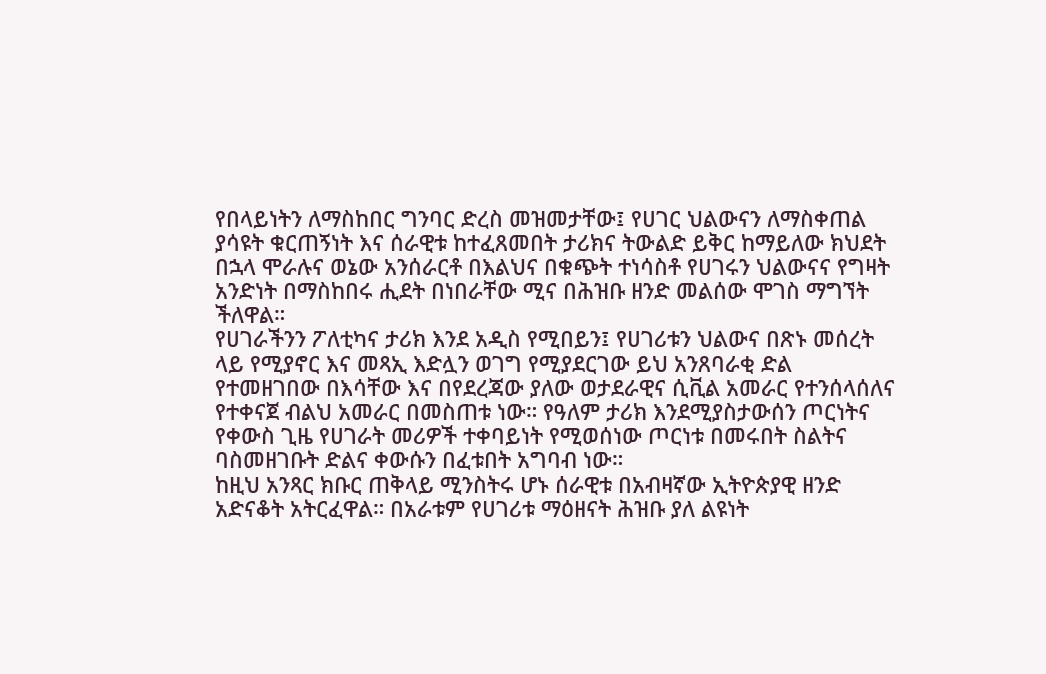የበላይነትን ለማስከበር ግንባር ድረስ መዝመታቸው፤ የሀገር ህልውናን ለማስቀጠል ያሳዩት ቁርጠኝነት እና ሰራዊቱ ከተፈጸመበት ታሪክና ትውልድ ይቅር ከማይለው ክህደት በኋላ ሞራሉና ወኔው አንሰራርቶ በእልህና በቁጭት ተነሳስቶ የሀገሩን ህልውናና የግዛት አንድነት በማስከበሩ ሒደት በነበራቸው ሚና በሕዝቡ ዘንድ መልሰው ሞገስ ማግኘት ችለዋል።
የሀገራችንን ፖለቲካና ታሪክ እንደ አዲስ የሚበይን፤ የሀገሪቱን ህልውና በጽኑ መሰረት ላይ የሚያኖር እና መጻኢ እድሏን ወገግ የሚያደርገው ይህ አንጸባራቂ ድል የተመዘገበው በእሳቸው እና በየደረጃው ያለው ወታደራዊና ሲቪል አመራር የተንሰላሰለና የተቀናጀ ብልህ አመራር በመስጠቱ ነው። የዓለም ታሪክ እንደሚያስታውሰን ጦርነትና የቀውስ ጊዜ የሀገራት መሪዎች ተቀባይነት የሚወሰነው ጦርነቱ በመሩበት ስልትና ባስመዘገቡት ድልና ቀውሱን በፈቱበት አግባብ ነው።
ከዚህ አንጻር ክቡር ጠቅላይ ሚንስትሩ ሆኑ ሰራዊቱ በአብዛኛው ኢትዮጵያዊ ዘንድ አድናቆት አትርፈዋል። በአራቱም የሀገሪቱ ማዕዘናት ሕዝቡ ያለ ልዩነት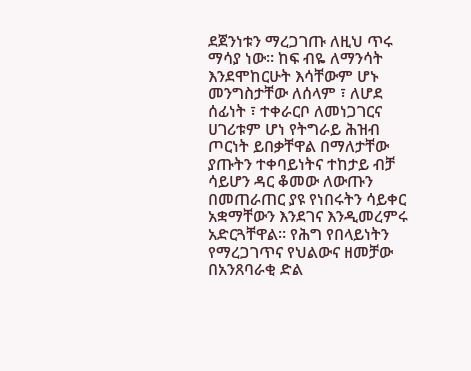ደጀንነቱን ማረጋገጡ ለዚህ ጥሩ ማሳያ ነው። ከፍ ብዬ ለማንሳት እንደሞከርሁት እሳቸውም ሆኑ መንግስታቸው ለሰላም ፣ ለሆደ ሰፊነት ፣ ተቀራርቦ ለመነጋገርና ሀገሪቱም ሆነ የትግራይ ሕዝብ ጦርነት ይበቃቸዋል በማለታቸው ያጡትን ተቀባይነትና ተከታይ ብቻ ሳይሆን ዳር ቆመው ለውጡን በመጠራጠር ያዩ የነበሩትን ሳይቀር አቋማቸውን እንደገና እንዲመረምሩ አድርጓቸዋል። የሕግ የበላይነትን የማረጋገጥና የህልውና ዘመቻው በአንጸባራቂ ድል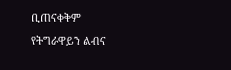ቢጠናቀቅም የትግራዋይን ልብና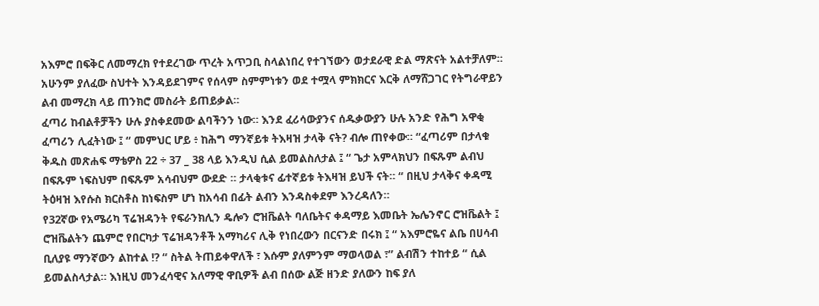አእምሮ በፍቅር ለመማረክ የተደረገው ጥረት አጥጋቢ ስላልነበረ የተገኘውን ወታደራዊ ድል ማጽናት አልተቻለም። አሁንም ያለፈው ስህተት እንዳይደገምና የሰላም ስምምነቱን ወደ ተሟላ ምክክርና እርቅ ለማሸጋገር የትግራዋይን ልብ መማረክ ላይ ጠንክሮ መስራት ይጠይቃል።
ፈጣሪ ከብልቶቻችን ሁሉ ያስቀደመው ልባችንን ነው። እንደ ፈሪሳውያንና ሰዱቃውያን ሁሉ አንድ የሕግ አዋቂ ፈጣሪን ሊፈትነው ፤ “ መምህር ሆይ ፥ ከሕግ ማንኛይቱ ትእዛዝ ታላቅ ናት? ብሎ ጠየቀው። “ፈጣሪም በታላቁ ቅዱስ መጽሐፍ ማቴዎስ 22 ÷ 37 _ 38 ላይ እንዲህ ሲል ይመልስለታል ፤ “ ጌታ አምላክህን በፍጹም ልብህ በፍጹም ነፍስህም በፍጹም አሳብህም ውደድ ። ታላቂቱና ፊተኛይቱ ትእዛዝ ይህች ናት። “ በዚህ ታላቅና ቀዳሚ ትዕዛዝ እየሱስ ክርስቶስ ከነፍስም ሆነ ከአሳብ በፊት ልብን እንዳስቀደም እንረዳለን።
የ32ኛው የአሜሪካ ፕሬዝዳንት የፍራንክሊን ዴሎን ሮዝቬልት ባለቤትና ቀዳማይ እመቤት ኤሌንኖር ሮዝቬልት ፤ ሮዝቬልትን ጨምሮ የበርካታ ፕሬዝዳንቶች አማካሪና ሊቅ የነበረውን በርናንድ በሩክ ፤ “ አእምሮዬና ልቤ በሀሳብ ቢለያዩ ማንኛውን ልከተል !? “ ስትል ትጠይቀዋለች ፣ እሱም ያለምንም ማወላወል ፣” ልብሽን ተከተይ “ ሲል ይመልስላታል። እነዚህ መንፈሳዊና አለማዊ ዋቢዎች ልብ በሰው ልጅ ዘንድ ያለውን ከፍ ያለ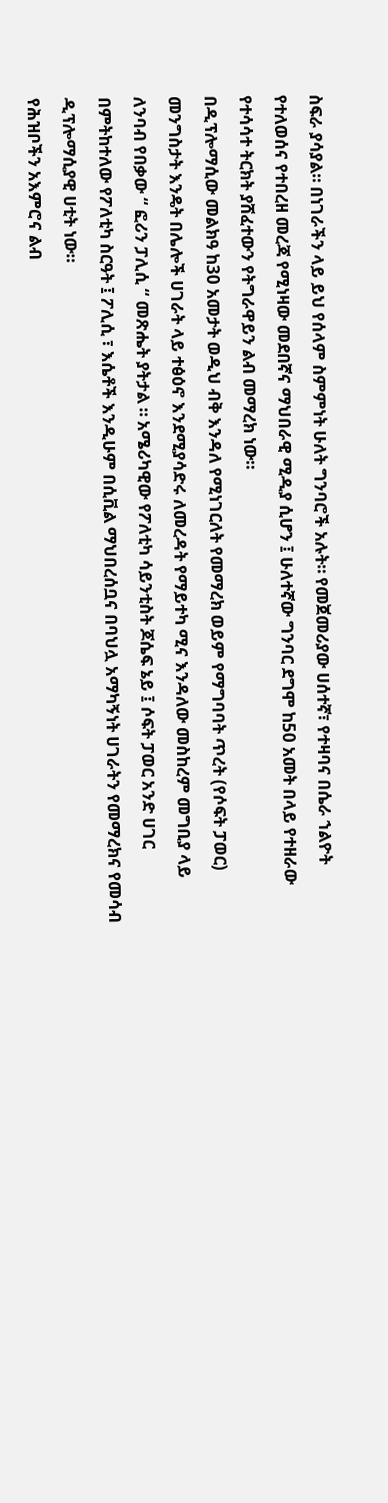ስፍራ ያሳያል። በነገራችን ላይ ይህ የሰላም ስምምነት ሁለት ግንባሮች አሉት። የመጀመሪያው ሀሰተኛ፣ የተዛባና በሴራ ኀልዮት የተለወሰና የተበረዘ መረጃ የሚነዛው መደበኛና ማህበራዊ ሚዲያ ሲሆን ፤ ሁለተኛው ግንባር ደግሞ ከ50 አመት በላይ የተዘራው የተሳሳተ ትርክት ያሸፈተውን የትግራዋይን ልብ መማረክ ነው።
በዲፕሎማሲው መልክዓ ከ30 አመታት ወዲህ ብቅ እንዳለ የሚነገርለት የመማረክ ወይም የማግባባት ጥረት (የሶፍት ፓወር) መንግስታት እንዴት በሌሎች ሀገራት ላይ ተፅዕኖ እንደሚያሳድሩ ለመረዳት የማይተካ ሚና እንዳለው መስከረም መግቢያ ላይ ለንባብ የበቃው “ ፎሪን ፓሊሲ “ መጽሔት ያትታል ። አሜሪካዊው የፖለቲካ ሳይንቲስት ጆሴፍ ኔይ ፤ ሶፍት ፓወር አንድ ሀገር በምትከተለው የፖለቲካ ስርዓት ፤ ፖሊሲ ፣ እሴቶች እንዲሁም በሲቪል ማህበረሰቧና በባህሏ አማካኝነት ሀገራትን የመማረክና የመሳብ ዲፕሎማሲያዊ ሀቲት ነው።
የሕዝቦችን አእምሮና ልብ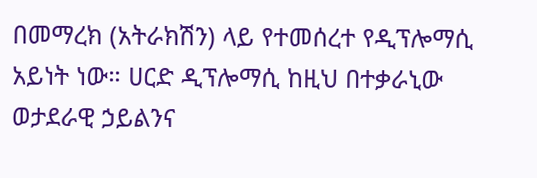በመማረክ (አትራክሽን) ላይ የተመሰረተ የዲፕሎማሲ አይነት ነው። ሀርድ ዲፕሎማሲ ከዚህ በተቃራኒው ወታደራዊ ኃይልንና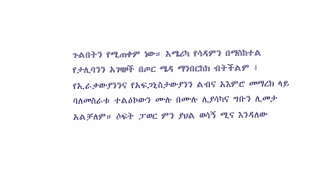ጉልበትን የሚጠቀም ነው። አሜሪካ የሳዳምን በማስከተል የታሊባንን አገዛዞች በጦር ሜዳ ማንበርከክ ብትችልም ፤ የኢራቃውያንንና የአፍጋኒስታውያንን ልብና አእምሮ መማረክ ላይ ባለመስራቱ ተልዕኮውን ሙሉ በሙሉ ሊያሳካና ግቡን ሊመታ አልቻለም። ሶፍት ፓወር ምን ያህል ወሳኝ ሚና እንዳለው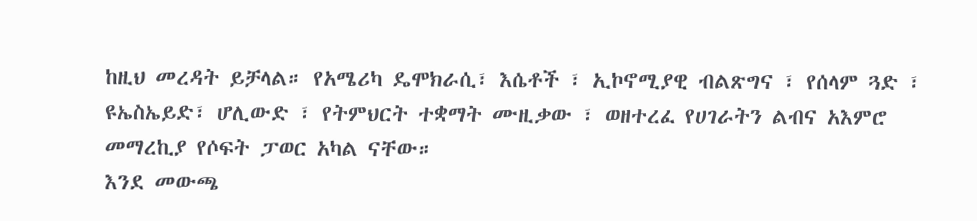ከዚህ መረዳት ይቻላል። የአሜሪካ ዴሞክራሲ፣ እሴቶች ፣ ኢኮኖሚያዊ ብልጽግና ፣ የሰላም ጓድ ፣ ዩኤስኤይድ፣ ሆሊውድ ፣ የትምህርት ተቋማት ሙዚቃው ፣ ወዘተረፈ የሀገራትን ልብና አእምሮ መማረኪያ የሶፍት ፓወር አካል ናቸው።
እንደ መውጫ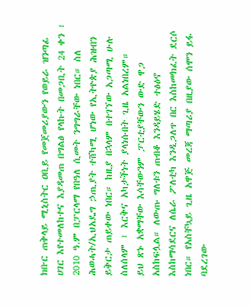ክቡር ጠቅላይ ሚኒስትር ዐቢይ የመጀመሪያውን የወይራ ዝንጣፊ ሀገር እየተመለከተና እያዳመጠ በግልፅ የላኩት በመጋቢት 24 ቀን ፣ 2010 ዓ.ም በፓርላማ የበዓለ ሲመት ንግግራቸው ነበር። ስለ ሕወሓት/ኢህአዴግ ኃጢያት ተሸካሚ ሆነው የኢትዮጵያ ሕዝብን ይቅርታ ጠይቀው ነበር። ከዚያ በኋላም በተገኘው አጋጣሚ ሁሉ ስለሰላም ፣ እርቅና አካታችነት ያላነሱበት ጊዜ አልነበረም።
ይህ ጽኑ አቋማቸው እሳቸውንም ፓርቲያቸውን ውድ ዋጋ አስከፍሏል። ለውጡ ግለቱን ጠብቆ እንዳይሄድ ተፅዕኖ እስከማሳደርና ለሴራ ፖለቲካ እንዲጋለጥ በር እስከመክፈት ደርሶ ነበር። የአስቸኳይ ጊዜ አዋጅ መረጃ ማጣሪያ በዚያው ሰሞን ይፋ ባደረገው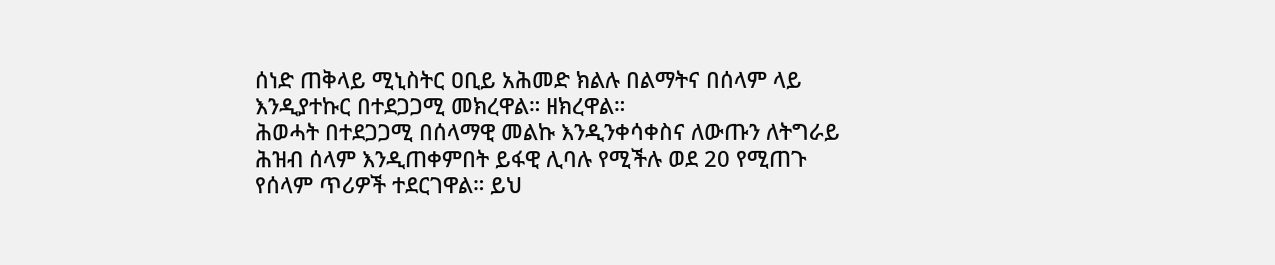ሰነድ ጠቅላይ ሚኒስትር ዐቢይ አሕመድ ክልሉ በልማትና በሰላም ላይ እንዲያተኩር በተደጋጋሚ መክረዋል። ዘክረዋል።
ሕወሓት በተደጋጋሚ በሰላማዊ መልኩ እንዲንቀሳቀስና ለውጡን ለትግራይ ሕዝብ ሰላም እንዲጠቀምበት ይፋዊ ሊባሉ የሚችሉ ወደ 20 የሚጠጉ የሰላም ጥሪዎች ተደርገዋል። ይህ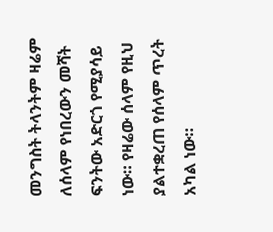መንግስት ትላንትም ዛሬም ለሰላም የነበረውን መሻት ፍንትው አድርጎ የሚያሳይ ነው። የዛሬው ሰላም የዚህ ያልተቋረጠ የሰላም ጥረት አካል ነው።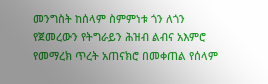መንግስት ከሰላም ስምምነቱ ጎን ለጎን የጀመረውን የትግራይን ሕዝብ ልብና አእምሮ የመማረክ ጥረት አጠናክሮ በመቀጠል የሰላም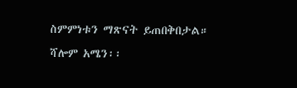ስምምነቱን ማጽናት ይጠበቅበታል።
ሻሎም አሜን፡፡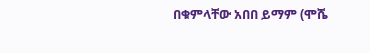በቁምላቸው አበበ ይማም (ሞሼ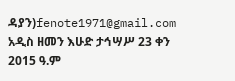ዳያን)fenote1971@gmail.com
አዲስ ዘመን እሁድ ታኅሣሥ 23 ቀን 2015 ዓ.ም